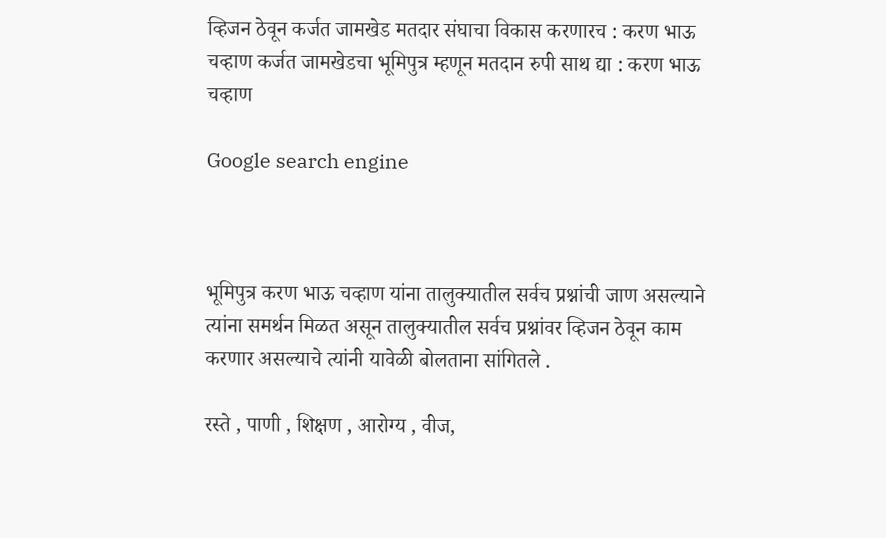व्हिजन ठेवून कर्जत जामखेड मतदार संघाचा विकास करणारच : करण भाऊ चव्हाण कर्जत जामखेडचा भूमिपुत्र म्हणून मतदान रुपी साथ द्या : करण भाऊ चव्हाण

Google search engine



भूमिपुत्र करण भाऊ चव्हाण यांना तालुक्यातील सर्वच प्रश्नांची जाण असल्याने त्यांना समर्थन मिळत असून तालुक्यातील सर्वच प्रश्नांवर व्हिजन ठेवून काम करणार असल्याचे त्यांनी यावेळी बोलताना सांगितले .

रस्ते , पाणी , शिक्षण , आरोग्य , वीज,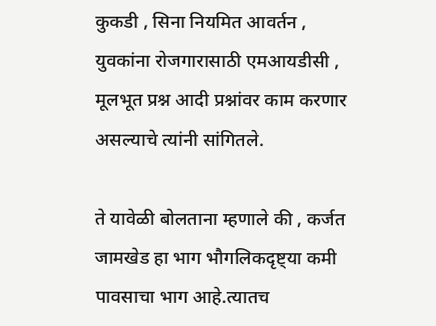कुकडी , सिना नियमित आवर्तन , युवकांना रोजगारासाठी एमआयडीसी , मूलभूत प्रश्न आदी प्रश्नांवर काम करणार असल्याचे त्यांनी सांगितले.

ते यावेळी बोलताना म्हणाले की , कर्जत जामखेड हा भाग भौगलिकदृष्ट्या कमी पावसाचा भाग आहे.त्यातच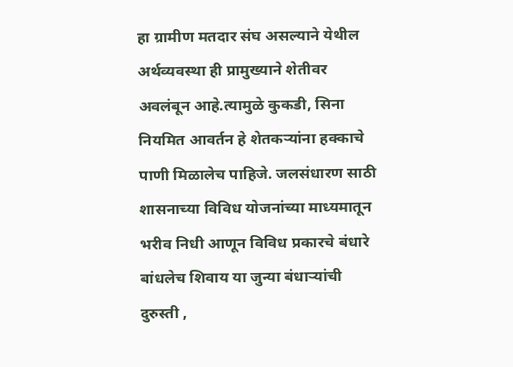हा ग्रामीण मतदार संघ असल्याने येथील अर्थव्यवस्था ही प्रामुख्याने शेतीवर अवलंबून आहे.त्यामुळे कुकडी, सिना नियमित आवर्तन हे शेतकऱ्यांना हक्काचे पाणी मिळालेच पाहिजे. जलसंधारण साठी शासनाच्या विविध योजनांच्या माध्यमातून भरीव निधी आणून विविध प्रकारचे बंधारे बांधलेच शिवाय या जुन्या बंधाऱ्यांची दुरुस्ती ,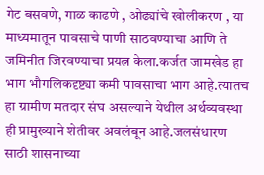गेट बसवणे, गाळ काढणे , ओढ्यांचे खोलीकरण , या माध्यमातून पावसाचे पाणी साठवण्याचा आणि ते जमिनीत जिरवण्याचा प्रयत्न केला.कर्जत जामखेड हा भाग भौगलिकदृष्ट्या कमी पावसाचा भाग आहे.त्यातच हा ग्रामीण मतदार संघ असल्याने येथील अर्थव्यवस्था ही प्रामुख्याने शेतीवर अवलंबून आहे.जलसंधारण साठी शासनाच्या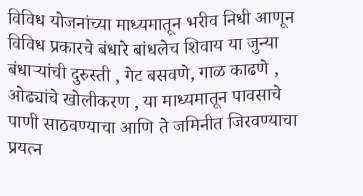विविध योजनांच्या माध्यमातून भरीव निधी आणून विविध प्रकारचे बंधारे बांधलेच शिवाय या जुन्या बंधाऱ्यांची दुरुस्ती , गेट बसवणे, गाळ काढणे , ओढ्यांचे खोलीकरण , या माध्यमातून पावसाचे पाणी साठवण्याचा आणि ते जमिनीत जिरवण्याचा प्रयत्न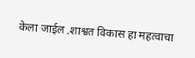केला जाईल .शाश्वत विकास हा महत्वाचा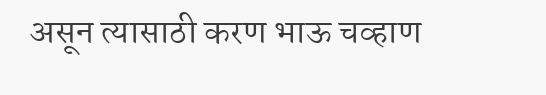असून त्यासाठी करण भाऊ चव्हाण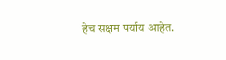हेच सक्षम पर्याय आहेत.